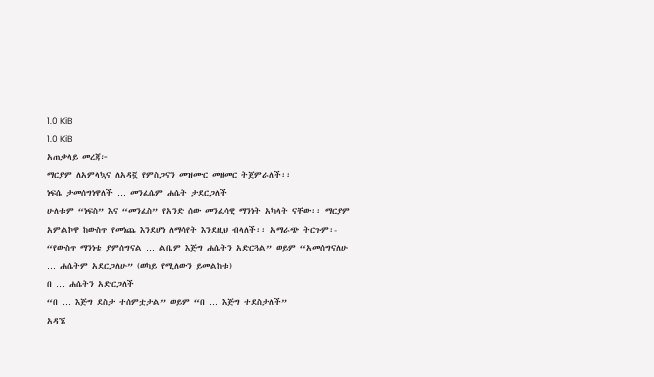1.0 KiB
1.0 KiB
አጠቃላይ መረጃ፦
ማርያም ለአምላኳና ለአዳኟ የምስጋናን መዝሙር መዘመር ትጀምራለች፡፡
ነፍሴ ታመሰግነዋለች … መንፈሴም ሐሴት ታደርጋለች
ሁለቱም “ነፍስ” እና “መንፈስ” የአንድ ሰው መንፈሳዊ ማንነት አካላት ናቸው፡፡ ማርያም አምልኮዋ ከውስጥ የመነጨ እንደሆነ ለማሳየት እንደዚህ ብላለች፡፡ አማራጭ ትርጉም፡- “የውስጥ ማንነቴ ያምሰግናል … ልቤም እጅግ ሐሴትን አድርጓል” ወይም “አመሰግናለሁ … ሐሴትም አደርጋለሁ” (ወካይ የሚለውን ይመልከቱ)
በ … ሐሴትን አድርጋለች
“በ … እጅግ ደስታ ተሰምቷታል” ወይም “በ … እጅግ ተደስታለች”
አዳኜ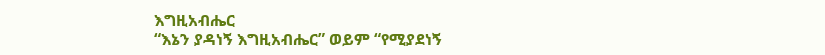እግዚአብሔር
“እኔን ያዳነኝ እግዚአብሔር” ወይም “የሚያደነኝ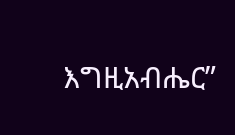እግዚአብሔር”